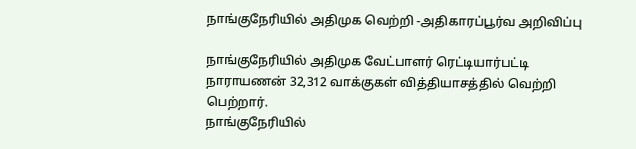நாங்குநேரியில் அதிமுக வெற்றி -அதிகாரப்பூர்வ அறிவிப்பு

நாங்குநேரியில் அதிமுக வேட்பாளர் ரெட்டியார்பட்டி நாராயணன் 32,312 வாக்குகள் வித்தியாசத்தில் வெற்றி பெற்றார்.
நாங்குநேரியில்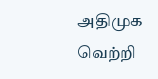அதிமுக வெற்றி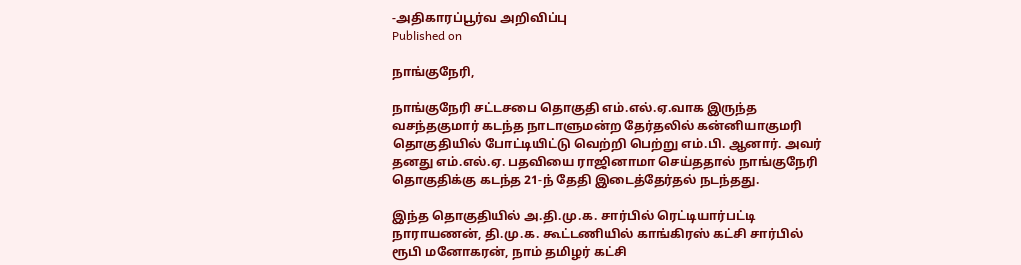-அதிகாரப்பூர்வ அறிவிப்பு
Published on

நாங்குநேரி,

நாங்குநேரி சட்டசபை தொகுதி எம்.எல்.ஏ.வாக இருந்த வசந்தகுமார் கடந்த நாடாளுமன்ற தேர்தலில் கன்னியாகுமரி தொகுதியில் போட்டியிட்டு வெற்றி பெற்று எம்.பி. ஆனார். அவர் தனது எம்.எல்.ஏ. பதவியை ராஜினாமா செய்ததால் நாங்குநேரி தொகுதிக்கு கடந்த 21-ந் தேதி இடைத்தேர்தல் நடந்தது.

இந்த தொகுதியில் அ.தி.மு.க. சார்பில் ரெட்டியார்பட்டி நாராயணன், தி.மு.க. கூட்டணியில் காங்கிரஸ் கட்சி சார்பில் ரூபி மனோகரன், நாம் தமிழர் கட்சி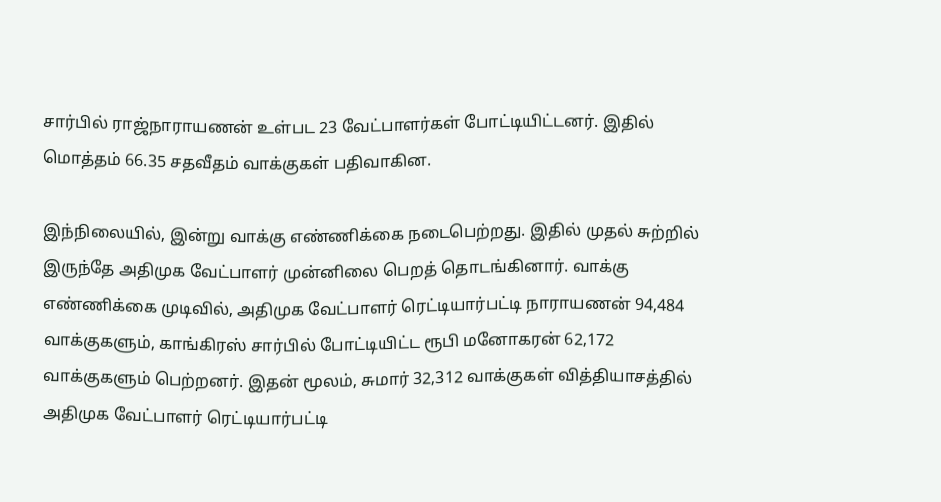சார்பில் ராஜ்நாராயணன் உள்பட 23 வேட்பாளர்கள் போட்டியிட்டனர். இதில் மொத்தம் 66.35 சதவீதம் வாக்குகள் பதிவாகின.

இந்நிலையில், இன்று வாக்கு எண்ணிக்கை நடைபெற்றது. இதில் முதல் சுற்றில் இருந்தே அதிமுக வேட்பாளர் முன்னிலை பெறத் தொடங்கினார். வாக்கு எண்ணிக்கை முடிவில், அதிமுக வேட்பாளர் ரெட்டியார்பட்டி நாராயணன் 94,484 வாக்குகளும், காங்கிரஸ் சார்பில் போட்டியிட்ட ரூபி மனோகரன் 62,172 வாக்குகளும் பெற்றனர். இதன் மூலம், சுமார் 32,312 வாக்குகள் வித்தியாசத்தில் அதிமுக வேட்பாளர் ரெட்டியார்பட்டி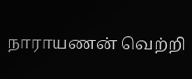நாராயணன் வெற்றி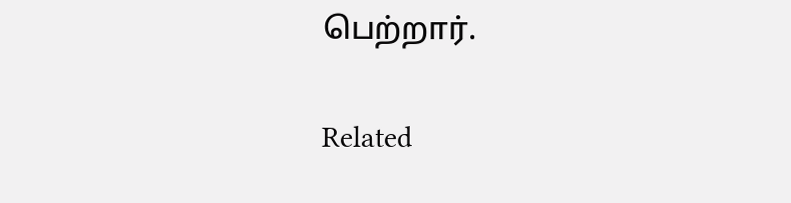பெற்றார்.

Related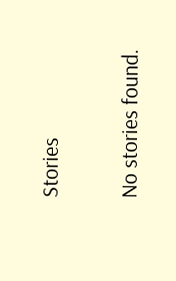Stories

No stories found.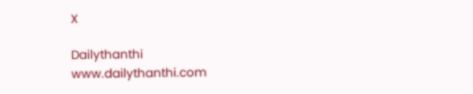X

Dailythanthi
www.dailythanthi.com